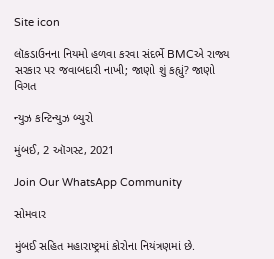Site icon

લૉકડાઉનના નિયમો હળવા કરવા સંદર્ભે BMCએ રાજ્ય સરકાર પર જવાબદારી નાખી; જાણો શું કહ્યું? જાણો વિગત

ન્યુઝ કન્ટિન્યુઝ બ્યુરો

મુંબઈ, 2 ઑગસ્ટ, 2021

Join Our WhatsApp Community

સોમવાર

મુંબઈ સહિત મહારાષ્ટ્રમાં કોરોના નિયંત્રણમાં છે.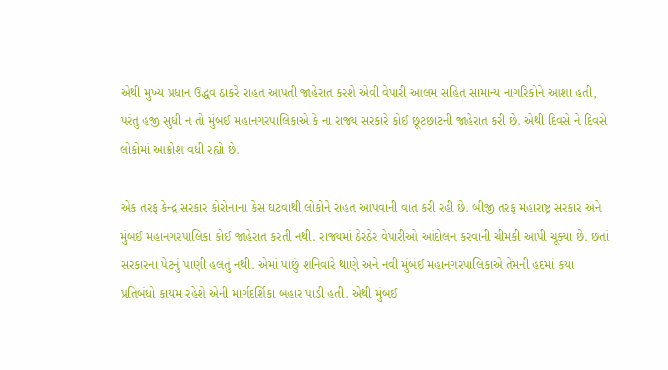એથી મુખ્ય પ્રધાન ઉદ્ધવ ઠાકરે રાહત આપતી જાહેરાત કરશે એવી વેપારી આલમ સહિત સામાન્ય નાગરિકોને આશા હતી, પરંતુ હજી સુધી ન તો મુંબઈ મહાનગરપાલિકાએ કે ના રાજ્ય સરકારે કોઈ છૂટછાટની જાહેરાત કરી છે. એથી દિવસે ને દિવસે લોકોમાં આક્રોશ વધી રહ્યો છે.

એક તરફ કેન્દ્ર સરકાર કોરોનાના કેસ ઘટવાથી લોકોને રાહત આપવાની વાત કરી રહી છે. બીજી તરફ મહારાષ્ટ્ર સરકાર અને મુંબઈ મહાનગરપાલિકા કોઈ જાહેરાત કરતી નથી. રાજ્યમાં ઠેરઠેર વેપારીઓ આંદોલન કરવાની ચીમકી આપી ચૂક્યા છે. છતાં સરકારના પેટનું પાણી હલતું નથી. એમાં પાછું શનિવારે થાણે અને નવી મુંબઈ મહાનગરપાલિકાએ તેમની હદમાં કયા પ્રતિબંધો કાયમ રહેશે એની માર્ગદર્શિકા બહાર પાડી હતી. એથી મુંબઈ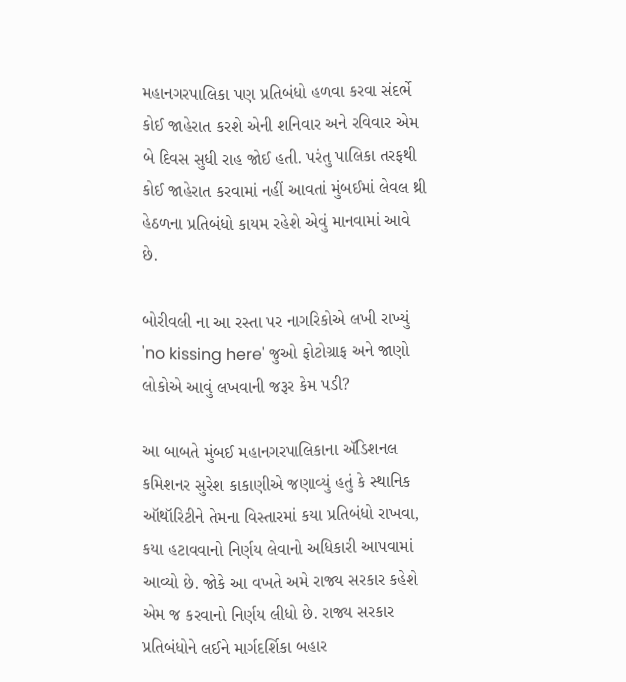મહાનગરપાલિકા પણ પ્રતિબંધો હળવા કરવા સંદર્ભે કોઈ જાહેરાત કરશે એની શનિવાર અને રવિવાર એમ બે દિવસ સુધી રાહ જોઈ હતી. પરંતુ પાલિકા તરફથી કોઈ જાહેરાત કરવામાં નહીં આવતાં મુંબઈમાં લેવલ થ્રી હેઠળના પ્રતિબંધો કાયમ રહેશે એવું માનવામાં આવે છે.

બોરીવલી ના આ રસ્તા પર નાગરિકોએ લખી રાખ્યું 'no kissing here' જુઓ ફોટોગ્રાફ અને જાણો લોકોએ આવું લખવાની જરૂર કેમ પડી?

આ બાબતે મુંબઈ મહાનગરપાલિકાના ઍડિશનલ કમિશનર સુરેશ કાકાણીએ જણાવ્યું હતું કે સ્થાનિક ઑથૉરિટીને તેમના વિસ્તારમાં કયા પ્રતિબંધો રાખવા, કયા હટાવવાનો નિર્ણય લેવાનો અધિકારી આપવામાં આવ્યો છે. જોકે આ વખતે અમે રાજ્ય સરકાર કહેશે એમ જ કરવાનો નિર્ણય લીધો છે. રાજ્ય સરકાર પ્રતિબંધોને લઈને માર્ગદર્શિકા બહાર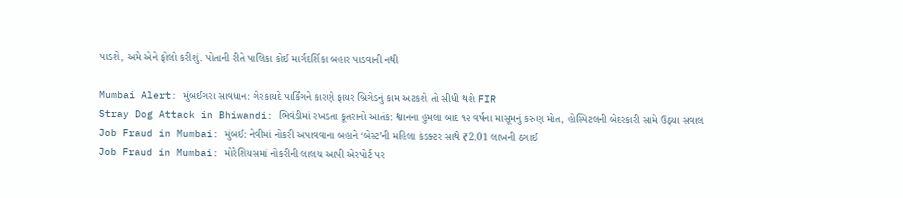પાડશે, અમે એને ફોલો કરીશું. પોતાની રીતે પાલિકા કોઈ માર્ગદર્શિકા બહાર પાડવાની નથી

Mumbai Alert: મુંબઈગરા સાવધાન: ગેરકાયદે પાર્કિંગને કારણે ફાયર બ્રિગેડનું કામ અટકશે તો સીધી થશે FIR
Stray Dog Attack in Bhiwandi: ભિવંડીમાં રખડતા કૂતરાનો આતંક: શ્વાનના હુમલા બાદ ૧૨ વર્ષના માસૂમનું કરુણ મોત, હોસ્પિટલની બેદરકારી સામે ઉઠ્યા સવાલ
Job Fraud in Mumbai: મુંબઈ: નેવીમાં નોકરી અપાવવાના બહાને ‘બેસ્ટ’ની મહિલા કંડક્ટર સાથે ₹2.01 લાખની ઠગાઈ
Job Fraud in Mumbai: મોરેશિયસમાં નોકરીની લાલચ આપી એરપોર્ટ પર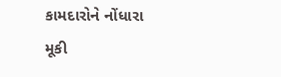કામદારોને નોંધારા મૂકી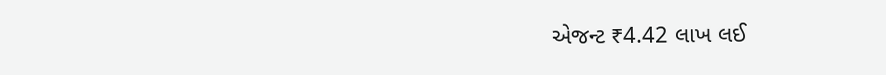એજન્ટ ₹4.42 લાખ લઈ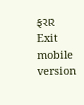ફરાર
Exit mobile version